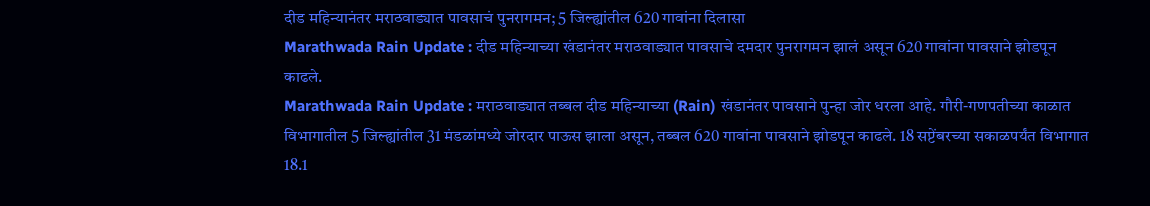दीड महिन्यानंतर मराठवाड्यात पावसाचं पुनरागमन; 5 जिल्ह्यांतील 620 गावांना दिलासा
Marathwada Rain Update : दीड महिन्याच्या खंडानंतर मराठवाड्यात पावसाचे दमदार पुनरागमन झालं असून 620 गावांना पावसाने झोडपून काढले.
Marathwada Rain Update : मराठवाड्यात तब्बल दीड महिन्याच्या (Rain) खंडानंतर पावसाने पुन्हा जोर धरला आहे. गौरी-गणपतीच्या काळात विभागातील 5 जिल्ह्यांतील 31 मंडळांमध्ये जोरदार पाऊस झाला असून, तब्बल 620 गावांना पावसाने झोडपून काढले. 18 सप्टेंबरच्या सकाळपर्यंत विभागात 18.1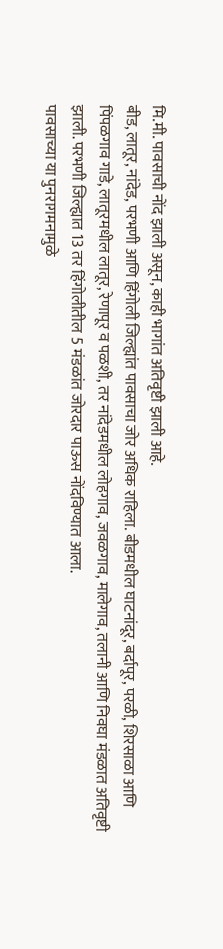मि.मी. पावसाची नोंद झाली असून, काही भागांत अतिवृष्टी झाली आहे.
बीड, लातूर, नांदेड, परभणी आणि हिंगोली जिल्ह्यांत पावसाचा जोर अधिक राहिला. बीडमधील घाटनांदूर, बर्दापूर, परळी, शिरसाळा आणि पिंपळगाव गाडे, लातूरमधील लातूर, रेणापूर व पळशी, तर नांदेडमधील लोहगाव, जवळगाव, मालेगाव, तलानी आणि निवघा मंडळात अतिवृष्टी झाली. परभणी जिल्ह्यात 13 तर हिंगोलीतील 5 मंडळांत जोरदार पाऊस नोंदविण्यात आला.
पावसाच्या या पुनरागमनामुळे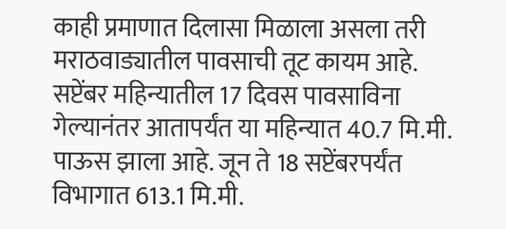काही प्रमाणात दिलासा मिळाला असला तरी मराठवाड्यातील पावसाची तूट कायम आहे. सप्टेंबर महिन्यातील 17 दिवस पावसाविना गेल्यानंतर आतापर्यंत या महिन्यात 40.7 मि.मी. पाऊस झाला आहे. जून ते 18 सप्टेंबरपर्यंत विभागात 613.1 मि.मी.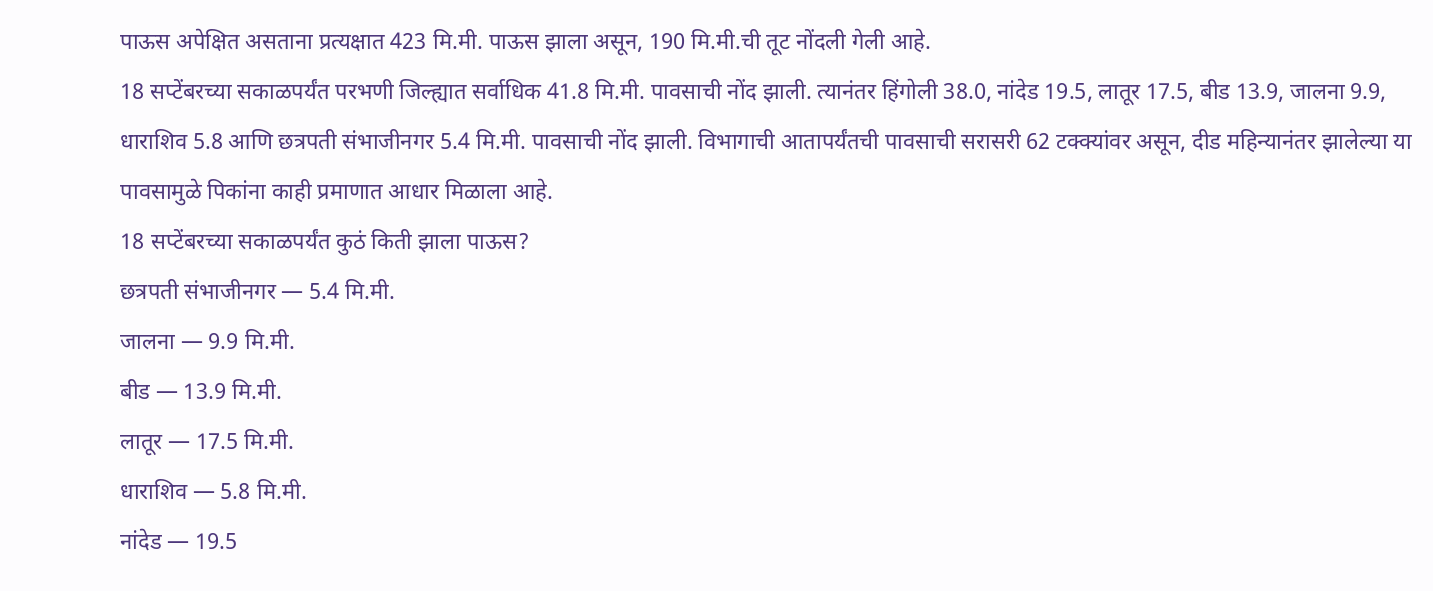पाऊस अपेक्षित असताना प्रत्यक्षात 423 मि.मी. पाऊस झाला असून, 190 मि.मी.ची तूट नोंदली गेली आहे.
18 सप्टेंबरच्या सकाळपर्यंत परभणी जिल्ह्यात सर्वाधिक 41.8 मि.मी. पावसाची नोंद झाली. त्यानंतर हिंगोली 38.0, नांदेड 19.5, लातूर 17.5, बीड 13.9, जालना 9.9, धाराशिव 5.8 आणि छत्रपती संभाजीनगर 5.4 मि.मी. पावसाची नोंद झाली. विभागाची आतापर्यंतची पावसाची सरासरी 62 टक्क्यांवर असून, दीड महिन्यानंतर झालेल्या या पावसामुळे पिकांना काही प्रमाणात आधार मिळाला आहे.
18 सप्टेंबरच्या सकाळपर्यंत कुठं किती झाला पाऊस?
छत्रपती संभाजीनगर — 5.4 मि.मी.
जालना — 9.9 मि.मी.
बीड — 13.9 मि.मी.
लातूर — 17.5 मि.मी.
धाराशिव — 5.8 मि.मी.
नांदेड — 19.5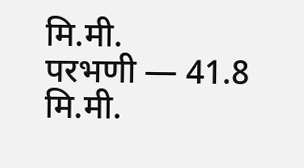मि.मी.
परभणी — 41.8 मि.मी.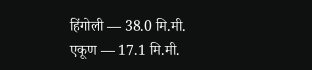हिंगोली — 38.0 मि.मी.
एकूण — 17.1 मि.मी.